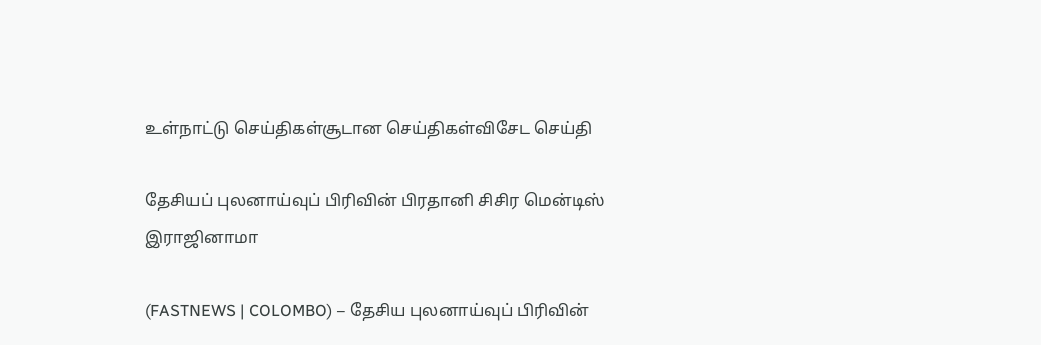உள்நாட்டு செய்திகள்சூடான செய்திகள்விசேட செய்தி

தேசியப் புலனாய்வுப் பிரிவின் பிரதானி சிசிர மென்டிஸ் இராஜினாமா

(FASTNEWS | COLOMBO) – தேசிய புலனாய்வுப் பிரிவின்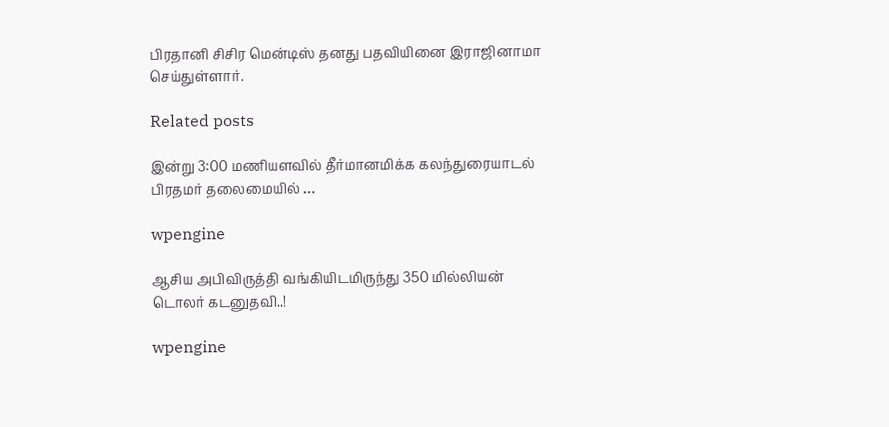பிரதானி சிசிர மென்டிஸ் தனது பதவியினை இராஜினாமா செய்துள்ளார்.

Related posts

இன்று 3:00 மணியளவில் தீர்மானமிக்க கலந்துரையாடல் பிரதமர் தலைமையில் …

wpengine

ஆசிய அபிவிருத்தி வங்கியிடமிருந்து 350 மில்லியன் டொலர் கடனுதவி..!

wpengine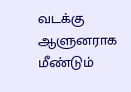வடக்கு ஆளுனராக மீண்டும்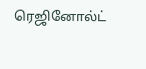ரெஜினோல்ட்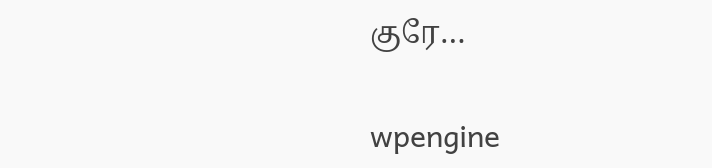குரே…

wpengine